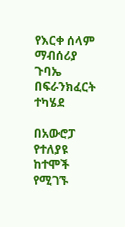የእርቀ ሰላም ማብሰሪያ ጉባኤ በፍራንክፈርት ተካሄደ

በአውሮፓ የተለያዩ ከተሞች የሚገኙ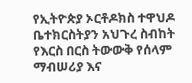የኢትዮጵያ ኦርቶዶክስ ተዋህዶ ቤተክርስትያን አህጉረ ስብከት የእርስ በርስ ትውውቅ የሰላም ማብሠሪያ እና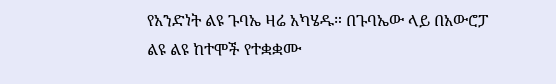የአንድነት ልዩ ጉባኤ ዛሬ አካሄዱ። በጉባኤው ላይ በአውሮፓ ልዩ ልዩ ከተሞች የተቋቋሙ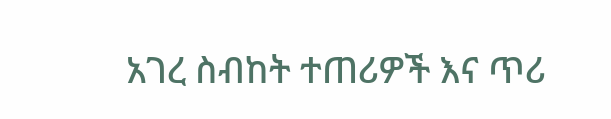አገረ ስብከት ተጠሪዎች እና ጥሪ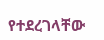የተደረገላቸው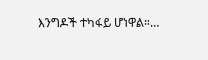እንግዶች ተካፋይ ሆነዋል።…